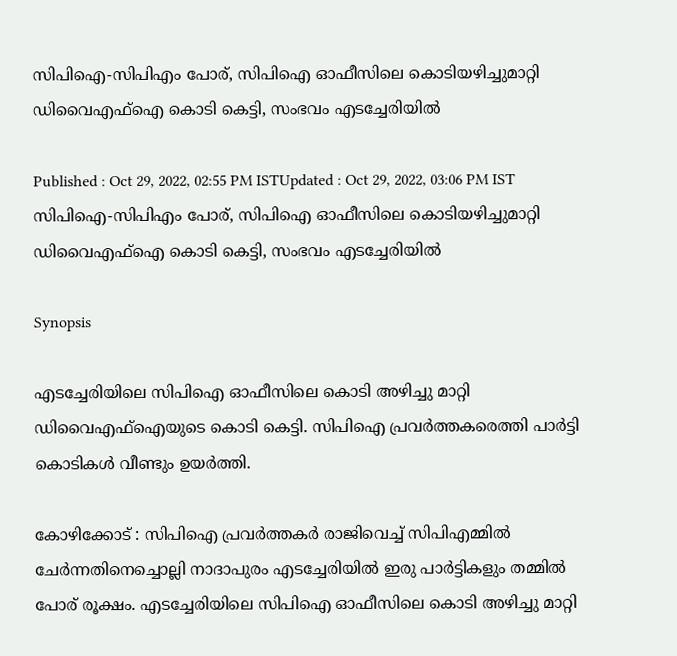സിപിഐ-സിപിഎം പോര്, സിപിഐ ഓഫീസിലെ കൊടിയഴിച്ചുമാറ്റി ഡിവൈഎഫ്ഐ കൊടി കെട്ടി, സംഭവം എടച്ചേരിയിൽ

Published : Oct 29, 2022, 02:55 PM ISTUpdated : Oct 29, 2022, 03:06 PM IST
സിപിഐ-സിപിഎം പോര്, സിപിഐ ഓഫീസിലെ കൊടിയഴിച്ചുമാറ്റി ഡിവൈഎഫ്ഐ കൊടി കെട്ടി, സംഭവം എടച്ചേരിയിൽ

Synopsis

എടച്ചേരിയിലെ സിപിഐ ഓഫീസിലെ കൊടി അഴിച്ചു മാറ്റി ഡിവൈഎഫ്ഐയുടെ കൊടി കെട്ടി. സിപിഐ പ്രവര്‍ത്തകരെത്തി പാര്‍ട്ടി കൊടികള്‍ വീണ്ടും ഉയര്‍ത്തി.

കോഴിക്കോട് : സിപിഐ പ്രവര്‍ത്തകർ രാജിവെച്ച് സിപിഎമ്മില്‍ ചേര്‍ന്നതിനെച്ചൊല്ലി നാദാപുരം എടച്ചേരിയില്‍ ഇരു പാര്‍ട്ടികളും തമ്മില്‍ പോര് രൂക്ഷം. എടച്ചേരിയിലെ സിപിഐ ഓഫീസിലെ കൊടി അഴിച്ചു മാറ്റി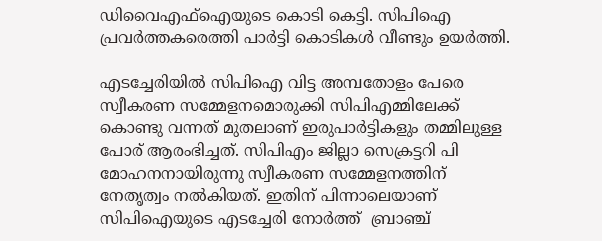ഡിവൈഎഫ്ഐയുടെ കൊടി കെട്ടി. സിപിഐ പ്രവര്‍ത്തകരെത്തി പാര്‍ട്ടി കൊടികള്‍ വീണ്ടും ഉയര്‍ത്തി.

എടച്ചേരിയില്‍ സിപിഐ വിട്ട അമ്പതോളം പേരെ സ്വീകരണ സമ്മേളനമൊരുക്കി സിപിഎമ്മിലേക്ക് കൊണ്ടു വന്നത് മുതലാണ് ഇരുപാര്‍ട്ടികളും തമ്മിലുള്ള പോര് ആരംഭിച്ചത്. സിപിഎം ജില്ലാ സെക്രട്ടറി പി മോഹനനായിരുന്നു സ്വീകരണ സമ്മേളനത്തിന് നേതൃത്വം നല്‍കിയത്. ഇതിന് പിന്നാലെയാണ് സിപിഐയുടെ എടച്ചേരി നോർത്ത്  ബ്രാഞ്ച്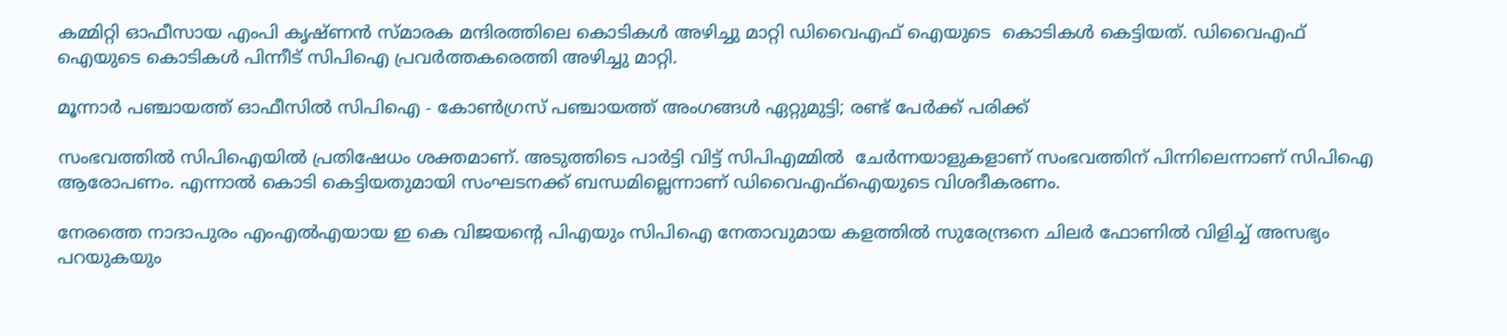കമ്മിറ്റി ഓഫീസായ എംപി കൃഷ്ണന്‍ സ്മാരക മന്ദിരത്തിലെ കൊടികള്‍ അഴിച്ചു മാറ്റി ഡിവൈഎഫ് ഐയുടെ  കൊടികള്‍ കെട്ടിയത്. ഡിവൈഎഫ് ഐയുടെ കൊടികള്‍ പിന്നീട് സിപിഐ പ്രവര്‍ത്തകരെത്തി അഴിച്ചു മാറ്റി.

മൂന്നാര്‍ പഞ്ചായത്ത് ഓഫീസില്‍ സിപിഐ - കോണ്‍ഗ്രസ് പഞ്ചായത്ത് അംഗങ്ങള്‍ ഏറ്റുമുട്ടി; രണ്ട് പേര്‍ക്ക് പരിക്ക്

സംഭവത്തില്‍ സിപിഐയില്‍ പ്രതിഷേധം ശക്തമാണ്. അടുത്തിടെ പാര്‍ട്ടി വിട്ട് സിപിഎമ്മില്‍  ചേര്‍ന്നയാളുകളാണ് സംഭവത്തിന് പിന്നിലെന്നാണ് സിപിഐ ആരോപണം. എന്നാല്‍ കൊടി കെട്ടിയതുമായി സംഘടനക്ക് ബന്ധമില്ലെന്നാണ് ഡിവൈഎഫ്ഐയുടെ വിശദീകരണം.

നേരത്തെ നാദാപുരം എംഎല്‍എയായ ഇ കെ വിജയന്‍റെ പിഎയും സിപിഐ നേതാവുമായ കളത്തില്‍ സുരേന്ദ്രനെ ചിലര്‍ ഫോണില്‍ വിളിച്ച് അസഭ്യം പറയുകയും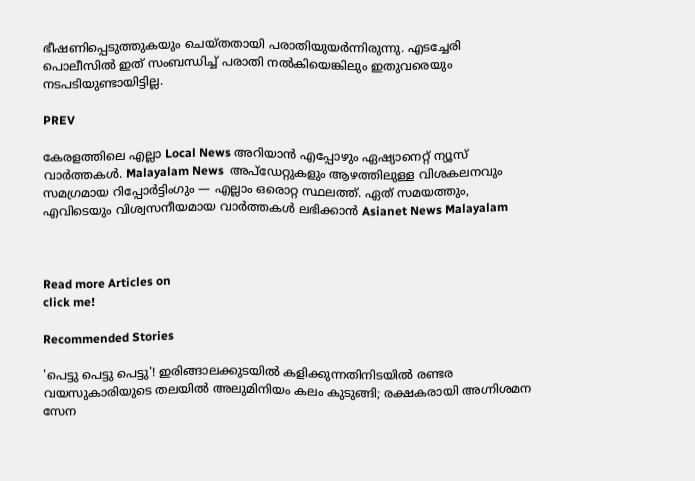ഭീഷണിപ്പെടുത്തുകയും ചെയ്തതായി പരാതിയുയര്‍ന്നിരുന്നു. എടച്ചേരി പൊലീസില്‍ ഇത് സംബന്ധിച്ച് പരാതി നല്‍കിയെങ്കിലും ഇതുവരെയും നടപടിയുണ്ടായിട്ടില്ല.

PREV

കേരളത്തിലെ എല്ലാ Local News അറിയാൻ എപ്പോഴും ഏഷ്യാനെറ്റ് ന്യൂസ് വാർത്തകൾ. Malayalam News  അപ്‌ഡേറ്റുകളും ആഴത്തിലുള്ള വിശകലനവും സമഗ്രമായ റിപ്പോർട്ടിംഗും — എല്ലാം ഒരൊറ്റ സ്ഥലത്ത്. ഏത് സമയത്തും, എവിടെയും വിശ്വസനീയമായ വാർത്തകൾ ലഭിക്കാൻ Asianet News Malayalam



Read more Articles on
click me!

Recommended Stories

'പെട്ടു പെട്ടു പെട്ടു'! ഇരിങ്ങാലക്കുടയിൽ കളിക്കുന്നതിനിടയിൽ രണ്ടര വയസുകാരിയുടെ തലയിൽ അലുമിനിയം കലം കുടുങ്ങി; രക്ഷകരായി അഗ്നിശമന സേന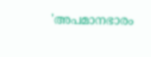'അപമാനഭാരം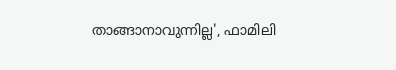താങ്ങാനാവുന്നില്ല', ഫാമിലി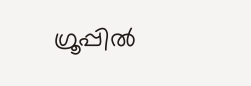ഗ്രൂപ്പിൽ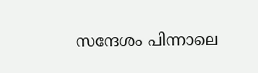സന്ദേശം പിന്നാലെ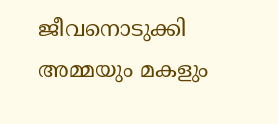ജീവനൊടുക്കി അമ്മയും മകളും